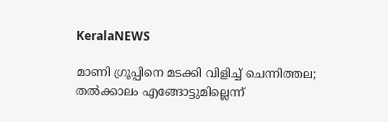KeralaNEWS

മാണി ഗ്രൂപ്പിനെ മടക്കി വിളിച്ച് ചെന്നിത്തല; തല്‍ക്കാലം എങ്ങോട്ടുമില്ലെന്ന്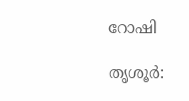റോഷി

തൃശൂര്‍: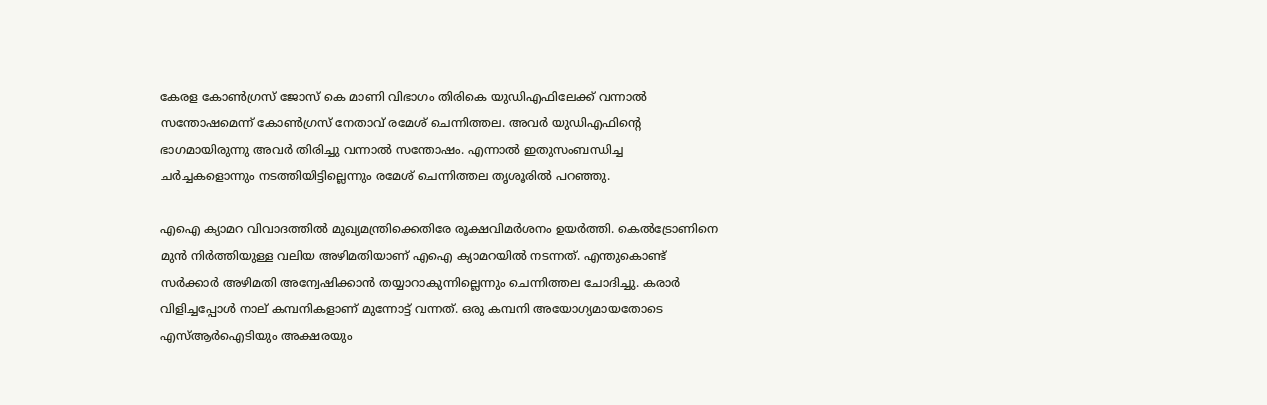കേരള കോണ്‍ഗ്രസ് ജോസ് കെ മാണി വിഭാഗം തിരികെ യുഡിഎഫിലേക്ക് വന്നാല്‍ സന്തോഷമെന്ന് കോണ്‍ഗ്രസ് നേതാവ് രമേശ് ചെന്നിത്തല. അവര്‍ യുഡിഎഫിന്റെ ഭാഗമായിരുന്നു അവര്‍ തിരിച്ചു വന്നാല്‍ സന്തോഷം. എന്നാല്‍ ഇതുസംബന്ധിച്ച ചര്‍ച്ചകളൊന്നും നടത്തിയിട്ടില്ലെന്നും രമേശ് ചെന്നിത്തല തൃശൂരില്‍ പറഞ്ഞു.

എഐ ക്യാമറ വിവാദത്തില്‍ മുഖ്യമന്ത്രിക്കെതിരേ രൂക്ഷവിമര്‍ശനം ഉയര്‍ത്തി. കെല്‍ട്രോണിനെ മുന്‍ നിര്‍ത്തിയുള്ള വലിയ അഴിമതിയാണ് എഐ ക്യാമറയില്‍ നടന്നത്. എന്തുകൊണ്ട് സര്‍ക്കാര്‍ അഴിമതി അന്വേഷിക്കാന്‍ തയ്യാറാകുന്നില്ലെന്നും ചെന്നിത്തല ചോദിച്ചു. കരാര്‍ വിളിച്ചപ്പോള്‍ നാല് കമ്പനികളാണ് മുന്നോട്ട് വന്നത്. ഒരു കമ്പനി അയോഗ്യമായതോടെ എസ്ആര്‍ഐടിയും അക്ഷരയും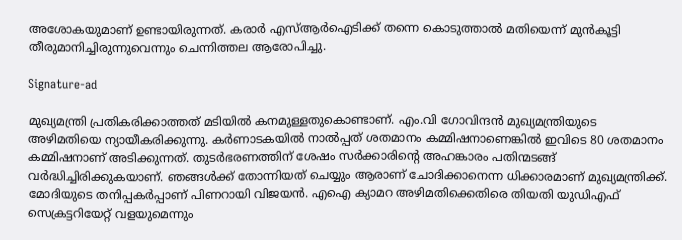അശോകയുമാണ് ഉണ്ടായിരുന്നത്. കരാര്‍ എസ്ആര്‍ഐടിക്ക് തന്നെ കൊടുത്താല്‍ മതിയെന്ന് മുന്‍കൂട്ടി തീരുമാനിച്ചിരുന്നുവെന്നും ചെന്നിത്തല ആരോപിച്ചു.

Signature-ad

മുഖ്യമന്ത്രി പ്രതികരിക്കാത്തത് മടിയില്‍ കനമുള്ളതുകൊണ്ടാണ്. എം.വി ഗോവിന്ദന്‍ മുഖ്യമന്ത്രിയുടെ അഴിമതിയെ ന്യായീകരിക്കുന്നു. കര്‍ണാടകയില്‍ നാല്‍പ്പത് ശതമാനം കമ്മിഷനാണെങ്കില്‍ ഇവിടെ 80 ശതമാനം കമ്മിഷനാണ് അടിക്കുന്നത്. തുടര്‍ഭരണത്തിന് ശേഷം സര്‍ക്കാരിന്റെ അഹങ്കാരം പതിന്മടങ്ങ് വര്‍ദ്ധിച്ചിരിക്കുകയാണ്. ഞങ്ങള്‍ക്ക് തോന്നിയത് ചെയ്യും ആരാണ് ചോദിക്കാനെന്ന ധിക്കാരമാണ് മുഖ്യമന്ത്രിക്ക്. മോദിയുടെ തനിപ്പകര്‍പ്പാണ് പിണറായി വിജയന്‍. എഐ ക്യാമറ അഴിമതിക്കെതിരെ തിയതി യുഡിഎഫ് സെക്രട്ടറിയേറ്റ് വളയുമെന്നും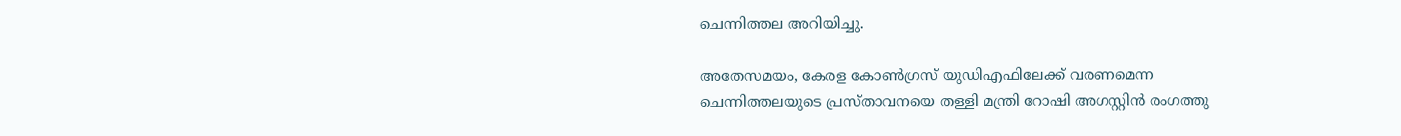ചെന്നിത്തല അറിയിച്ചു.

അതേസമയം, കേരള കോണ്‍ഗ്രസ് യുഡിഎഫിലേക്ക് വരണമെന്ന ചെന്നിത്തലയുടെ പ്രസ്താവനയെ തള്ളി മന്ത്രി റോഷി അഗസ്റ്റിന്‍ രംഗത്തു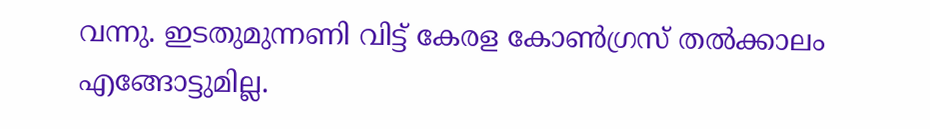വന്നു. ഇടതുമുന്നണി വിട്ട് കേരള കോണ്‍ഗ്രസ് തല്‍ക്കാലം എങ്ങോട്ടുമില്ല.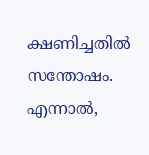ക്ഷണിച്ചതില്‍ സന്തോഷം. എന്നാല്‍,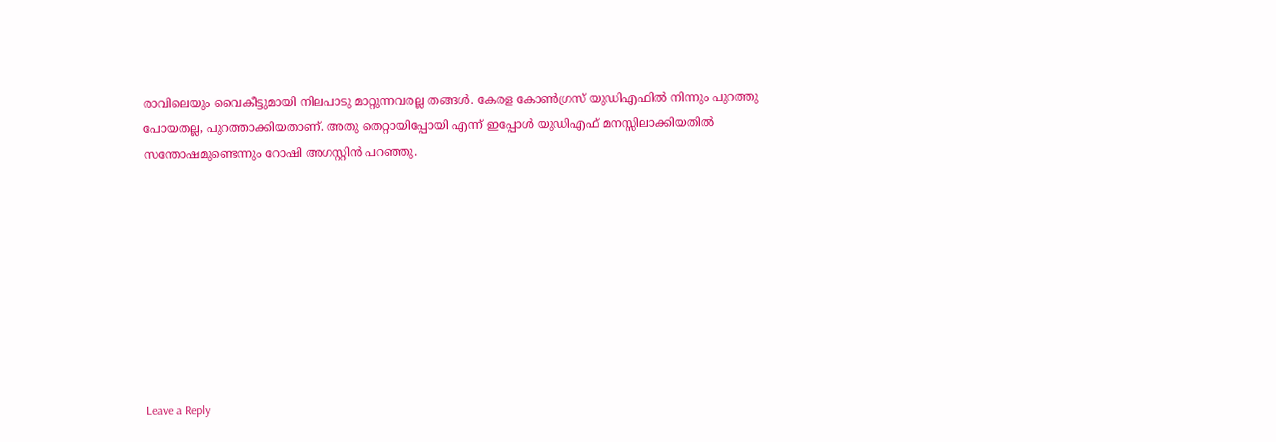രാവിലെയും വൈകീട്ടുമായി നിലപാടു മാറ്റുന്നവരല്ല തങ്ങള്‍. കേരള കോണ്‍ഗ്രസ് യുഡിഎഫില്‍ നിന്നും പുറത്തു പോയതല്ല, പുറത്താക്കിയതാണ്. അതു തെറ്റായിപ്പോയി എന്ന് ഇപ്പോള്‍ യുഡിഎഫ് മനസ്സിലാക്കിയതില്‍ സന്തോഷമുണ്ടെന്നും റോഷി അഗസ്റ്റിന്‍ പറഞ്ഞു.









Leave a Reply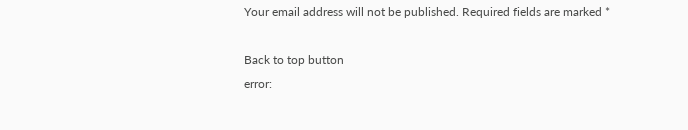Your email address will not be published. Required fields are marked *

Back to top button
error: